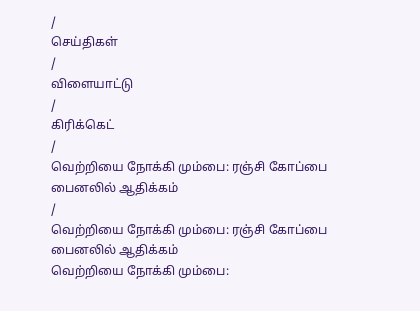/
செய்திகள்
/
விளையாட்டு
/
கிரிக்கெட்
/
வெற்றியை நோக்கி மும்பை: ரஞ்சி கோப்பை பைனலில் ஆதிக்கம்
/
வெற்றியை நோக்கி மும்பை: ரஞ்சி கோப்பை பைனலில் ஆதிக்கம்
வெற்றியை நோக்கி மும்பை: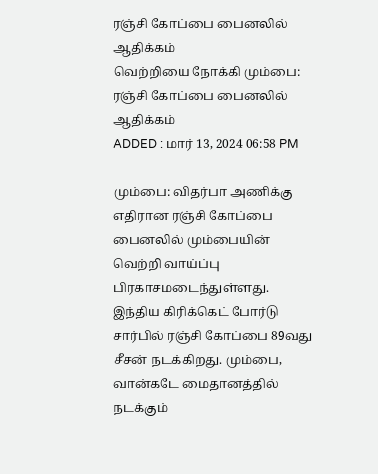ரஞ்சி கோப்பை பைனலில் ஆதிக்கம்
வெற்றியை நோக்கி மும்பை: ரஞ்சி கோப்பை பைனலில் ஆதிக்கம்
ADDED : மார் 13, 2024 06:58 PM

மும்பை: விதர்பா அணிக்கு எதிரான ரஞ்சி கோப்பை பைனலில் மும்பையின் வெற்றி வாய்ப்பு பிரகாசமடைந்துள்ளது.
இந்திய கிரிக்கெட் போர்டு சார்பில் ரஞ்சி கோப்பை 89வது சீசன் நடக்கிறது. மும்பை, வான்கடே மைதானத்தில் நடக்கும்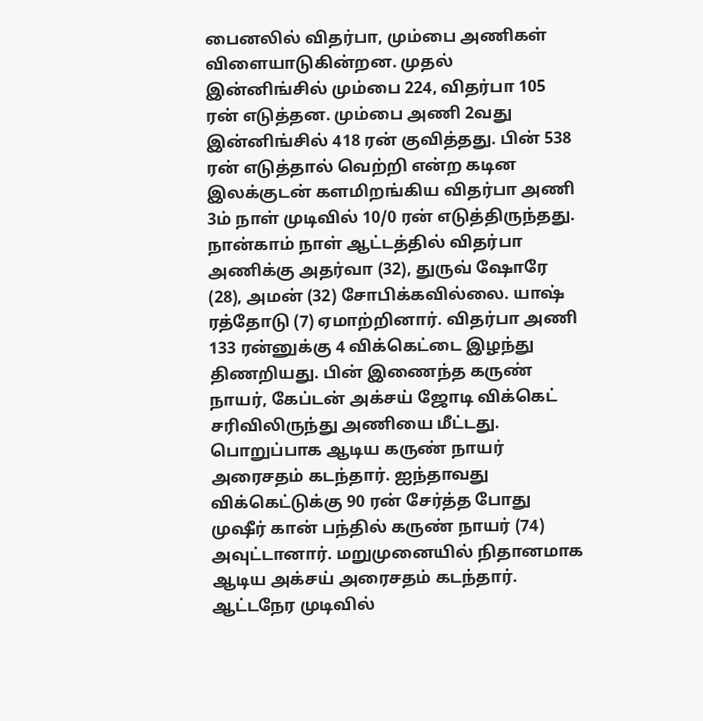பைனலில் விதர்பா, மும்பை அணிகள் விளையாடுகின்றன. முதல் இன்னிங்சில் மும்பை 224, விதர்பா 105 ரன் எடுத்தன. மும்பை அணி 2வது இன்னிங்சில் 418 ரன் குவித்தது. பின் 538 ரன் எடுத்தால் வெற்றி என்ற கடின இலக்குடன் களமிறங்கிய விதர்பா அணி 3ம் நாள் முடிவில் 10/0 ரன் எடுத்திருந்தது.
நான்காம் நாள் ஆட்டத்தில் விதர்பா அணிக்கு அதர்வா (32), துருவ் ஷோரே (28), அமன் (32) சோபிக்கவில்லை. யாஷ் ரத்தோடு (7) ஏமாற்றினார். விதர்பா அணி 133 ரன்னுக்கு 4 விக்கெட்டை இழந்து திணறியது. பின் இணைந்த கருண் நாயர், கேப்டன் அக்சய் ஜோடி விக்கெட் சரிவிலிருந்து அணியை மீட்டது. பொறுப்பாக ஆடிய கருண் நாயர் அரைசதம் கடந்தார். ஐந்தாவது விக்கெட்டுக்கு 90 ரன் சேர்த்த போது முஷீர் கான் பந்தில் கருண் நாயர் (74) அவுட்டானார். மறுமுனையில் நிதானமாக ஆடிய அக்சய் அரைசதம் கடந்தார்.
ஆட்டநேர முடிவில்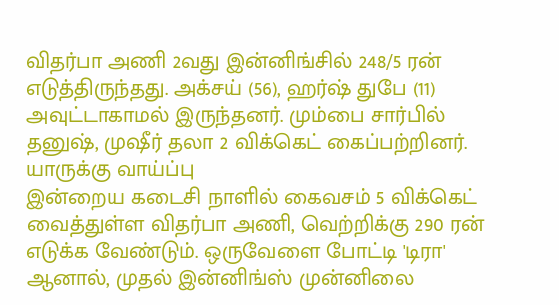விதர்பா அணி 2வது இன்னிங்சில் 248/5 ரன் எடுத்திருந்தது. அக்சய் (56), ஹர்ஷ் துபே (11) அவுட்டாகாமல் இருந்தனர். மும்பை சார்பில் தனுஷ், முஷீர் தலா 2 விக்கெட் கைப்பற்றினர்.
யாருக்கு வாய்ப்பு
இன்றைய கடைசி நாளில் கைவசம் 5 விக்கெட் வைத்துள்ள விதர்பா அணி, வெற்றிக்கு 290 ரன் எடுக்க வேண்டும். ஒருவேளை போட்டி 'டிரா' ஆனால், முதல் இன்னிங்ஸ் முன்னிலை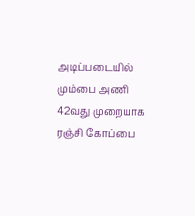அடிப்படையில் மும்பை அணி 42வது முறையாக ரஞ்சி கோப்பை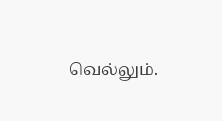வெல்லும்.